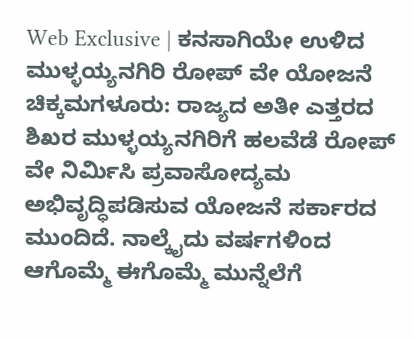Web Exclusive | ಕನಸಾಗಿಯೇ ಉಳಿದ ಮುಳ್ಳಯ್ಯನಗಿರಿ ರೋಪ್ ವೇ ಯೋಜನೆ
ಚಿಕ್ಕಮಗಳೂರು: ರಾಜ್ಯದ ಅತೀ ಎತ್ತರದ ಶಿಖರ ಮುಳ್ಳಯ್ಯನಗಿರಿಗೆ ಹಲವೆಡೆ ರೋಪ್ ವೇ ನಿರ್ಮಿಸಿ ಪ್ರವಾಸೋದ್ಯಮ ಅಭಿವೃದ್ಧಿಪಡಿಸುವ ಯೋಜನೆ ಸರ್ಕಾರದ ಮುಂದಿದೆ. ನಾಲ್ಕೈದು ವರ್ಷಗಳಿಂದ ಆಗೊಮ್ಮೆ ಈಗೊಮ್ಮೆ ಮುನ್ನೆಲೆಗೆ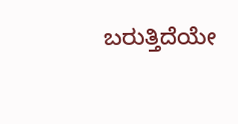ಬರುತ್ತಿದೆಯೇ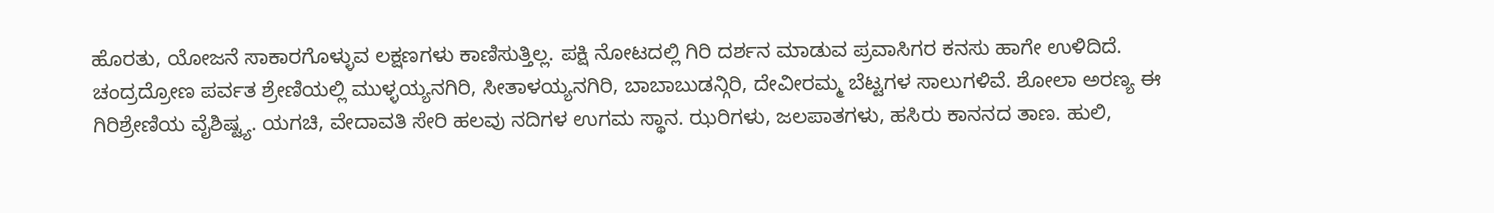ಹೊರತು, ಯೋಜನೆ ಸಾಕಾರಗೊಳ್ಳುವ ಲಕ್ಷಣಗಳು ಕಾಣಿಸುತ್ತಿಲ್ಲ. ಪಕ್ಷಿ ನೋಟದಲ್ಲಿ ಗಿರಿ ದರ್ಶನ ಮಾಡುವ ಪ್ರವಾಸಿಗರ ಕನಸು ಹಾಗೇ ಉಳಿದಿದೆ.
ಚಂದ್ರದ್ರೋಣ ಪರ್ವತ ಶ್ರೇಣಿಯಲ್ಲಿ ಮುಳ್ಳಯ್ಯನಗಿರಿ, ಸೀತಾಳಯ್ಯನಗಿರಿ, ಬಾಬಾಬುಡನ್ಗಿರಿ, ದೇವೀರಮ್ಮ ಬೆಟ್ಟಗಳ ಸಾಲುಗಳಿವೆ. ಶೋಲಾ ಅರಣ್ಯ ಈ ಗಿರಿಶ್ರೇಣಿಯ ವೈಶಿಷ್ಟ್ಯ. ಯಗಚಿ, ವೇದಾವತಿ ಸೇರಿ ಹಲವು ನದಿಗಳ ಉಗಮ ಸ್ಥಾನ. ಝರಿಗಳು, ಜಲಪಾತಗಳು, ಹಸಿರು ಕಾನನದ ತಾಣ. ಹುಲಿ,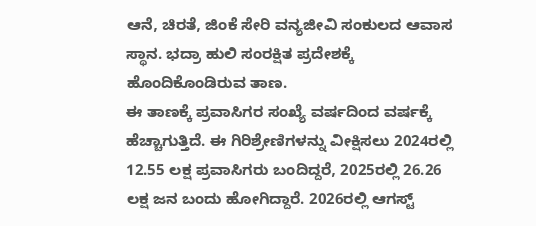ಆನೆ, ಚಿರತೆ, ಜಿಂಕೆ ಸೇರಿ ವನ್ಯಜೀವಿ ಸಂಕುಲದ ಆವಾಸ ಸ್ಥಾನ. ಭದ್ರಾ ಹುಲಿ ಸಂರಕ್ಷಿತ ಪ್ರದೇಶಕ್ಕೆ ಹೊಂದಿಕೊಂಡಿರುವ ತಾಣ.
ಈ ತಾಣಕ್ಕೆ ಪ್ರವಾಸಿಗರ ಸಂಖ್ಯೆ ವರ್ಷದಿಂದ ವರ್ಷಕ್ಕೆ ಹೆಚ್ಚಾಗುತ್ತಿದೆ. ಈ ಗಿರಿಶ್ರೇಣಿಗಳನ್ನು ವೀಕ್ಷಿಸಲು 2024ರಲ್ಲಿ 12.55 ಲಕ್ಷ ಪ್ರವಾಸಿಗರು ಬಂದಿದ್ದರೆ, 2025ರಲ್ಲಿ 26.26 ಲಕ್ಷ ಜನ ಬಂದು ಹೋಗಿದ್ದಾರೆ. 2026ರಲ್ಲಿ ಆಗಸ್ಟ್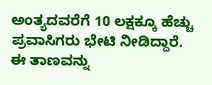ಅಂತ್ಯದವರೆಗೆ 10 ಲಕ್ಷಕ್ಕೂ ಹೆಚ್ಚು ಪ್ರವಾಸಿಗರು ಭೇಟಿ ನೀಡಿದ್ದಾರೆ.
ಈ ತಾಣವನ್ನು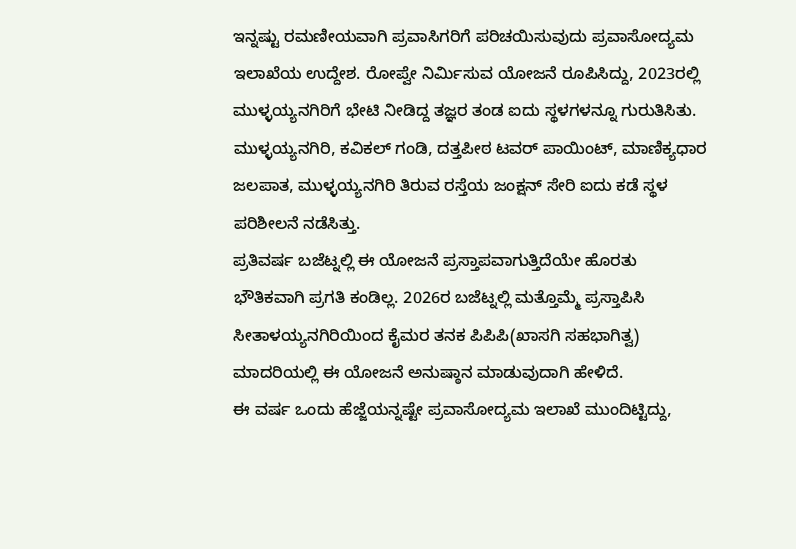ಇನ್ನಷ್ಟು ರಮಣೀಯವಾಗಿ ಪ್ರವಾಸಿಗರಿಗೆ ಪರಿಚಯಿಸುವುದು ಪ್ರವಾಸೋದ್ಯಮ ಇಲಾಖೆಯ ಉದ್ದೇಶ. ರೋಪ್ವೇ ನಿರ್ಮಿಸುವ ಯೋಜನೆ ರೂಪಿಸಿದ್ದು, 2023ರಲ್ಲಿ ಮುಳ್ಳಯ್ಯನಗಿರಿಗೆ ಭೇಟಿ ನೀಡಿದ್ದ ತಜ್ಞರ ತಂಡ ಐದು ಸ್ಥಳಗಳನ್ನೂ ಗುರುತಿಸಿತು. ಮುಳ್ಳಯ್ಯನಗಿರಿ, ಕವಿಕಲ್ ಗಂಡಿ, ದತ್ತಪೀಠ ಟವರ್ ಪಾಯಿಂಟ್, ಮಾಣಿಕ್ಯಧಾರ ಜಲಪಾತ, ಮುಳ್ಳಯ್ಯನಗಿರಿ ತಿರುವ ರಸ್ತೆಯ ಜಂಕ್ಷನ್ ಸೇರಿ ಐದು ಕಡೆ ಸ್ಥಳ ಪರಿಶೀಲನೆ ನಡೆಸಿತ್ತು.
ಪ್ರತಿವರ್ಷ ಬಜೆಟ್ನಲ್ಲಿ ಈ ಯೋಜನೆ ಪ್ರಸ್ತಾಪವಾಗುತ್ತಿದೆಯೇ ಹೊರತು ಭೌತಿಕವಾಗಿ ಪ್ರಗತಿ ಕಂಡಿಲ್ಲ. 2026ರ ಬಜೆಟ್ನಲ್ಲಿ ಮತ್ತೊಮ್ಮೆ ಪ್ರಸ್ತಾಪಿಸಿ ಸೀತಾಳಯ್ಯನಗಿರಿಯಿಂದ ಕೈಮರ ತನಕ ಪಿಪಿಪಿ(ಖಾಸಗಿ ಸಹಭಾಗಿತ್ವ) ಮಾದರಿಯಲ್ಲಿ ಈ ಯೋಜನೆ ಅನುಷ್ಠಾನ ಮಾಡುವುದಾಗಿ ಹೇಳಿದೆ.
ಈ ವರ್ಷ ಒಂದು ಹೆಜ್ಜೆಯನ್ನಷ್ಟೇ ಪ್ರವಾಸೋದ್ಯಮ ಇಲಾಖೆ ಮುಂದಿಟ್ಟಿದ್ದು,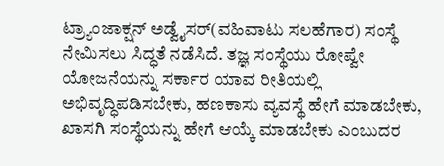ಟ್ರ್ಯಾಂಜಾಕ್ಷನ್ ಅಡ್ವೈಸರ್(ವಹಿವಾಟು ಸಲಹೆಗಾರ) ಸಂಸ್ಥೆ ನೇಮಿಸಲು ಸಿದ್ಧತೆ ನಡೆಸಿದೆ. ತಜ್ಞ ಸಂಸ್ಥೆಯು ರೋಪ್ವೇ ಯೋಜನೆಯನ್ನು ಸರ್ಕಾರ ಯಾವ ರೀತಿಯಲ್ಲಿ ಅಭಿವೃದ್ಧಿಪಡಿಸಬೇಕು, ಹಣಕಾಸು ವ್ಯವಸ್ಥೆ ಹೇಗೆ ಮಾಡಬೇಕು, ಖಾಸಗಿ ಸಂಸ್ಥೆಯನ್ನು ಹೇಗೆ ಆಯ್ಕೆ ಮಾಡಬೇಕು ಎಂಬುದರ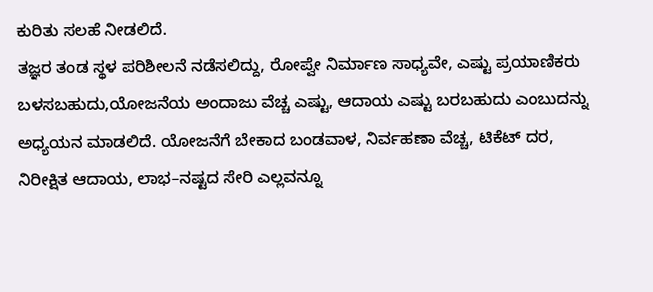ಕುರಿತು ಸಲಹೆ ನೀಡಲಿದೆ.
ತಜ್ಞರ ತಂಡ ಸ್ಥಳ ಪರಿಶೀಲನೆ ನಡೆಸಲಿದ್ದು, ರೋಪ್ವೇ ನಿರ್ಮಾಣ ಸಾಧ್ಯವೇ, ಎಷ್ಟು ಪ್ರಯಾಣಿಕರು ಬಳಸಬಹುದು,ಯೋಜನೆಯ ಅಂದಾಜು ವೆಚ್ಚ ಎಷ್ಟು, ಆದಾಯ ಎಷ್ಟು ಬರಬಹುದು ಎಂಬುದನ್ನು ಅಧ್ಯಯನ ಮಾಡಲಿದೆ. ಯೋಜನೆಗೆ ಬೇಕಾದ ಬಂಡವಾಳ, ನಿರ್ವಹಣಾ ವೆಚ್ಚ, ಟಿಕೆಟ್ ದರ, ನಿರೀಕ್ಷಿತ ಆದಾಯ, ಲಾಭ–ನಷ್ಟದ ಸೇರಿ ಎಲ್ಲವನ್ನೂ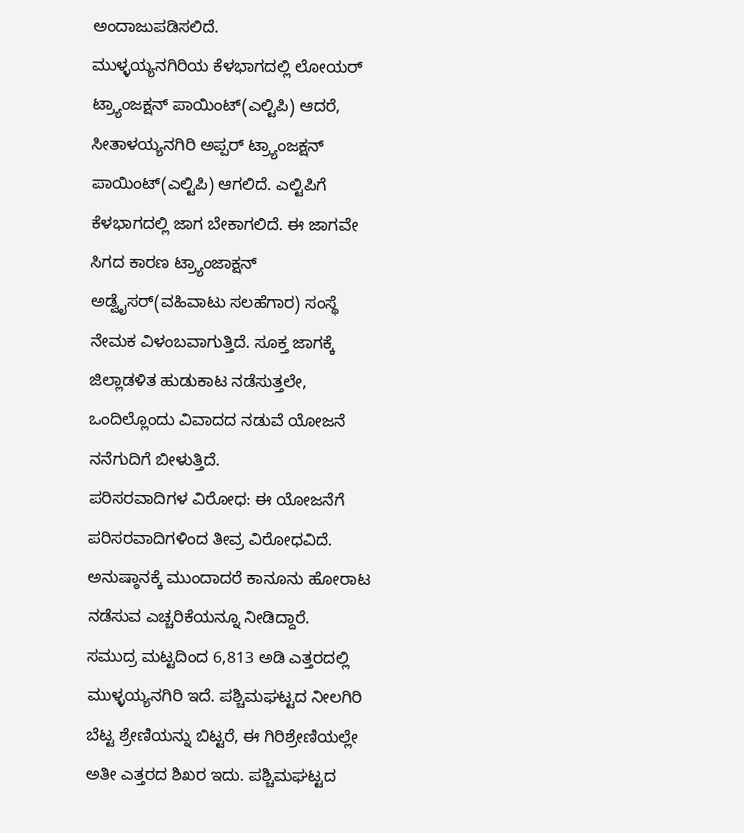ಅಂದಾಜುಪಡಿಸಲಿದೆ.
ಮುಳ್ಳಯ್ಯನಗಿರಿಯ ಕೆಳಭಾಗದಲ್ಲಿ ಲೋಯರ್ ಟ್ರ್ಯಾಂಜಕ್ಷನ್ ಪಾಯಿಂಟ್(ಎಲ್ಟಿಪಿ) ಆದರೆ, ಸೀತಾಳಯ್ಯನಗಿರಿ ಅಪ್ಪರ್ ಟ್ರ್ಯಾಂಜಕ್ಷನ್ ಪಾಯಿಂಟ್(ಎಲ್ಟಿಪಿ) ಆಗಲಿದೆ. ಎಲ್ಟಿಪಿಗೆ ಕೆಳಭಾಗದಲ್ಲಿ ಜಾಗ ಬೇಕಾಗಲಿದೆ. ಈ ಜಾಗವೇ ಸಿಗದ ಕಾರಣ ಟ್ರ್ಯಾಂಜಾಕ್ಷನ್ ಅಡ್ವೈಸರ್(ವಹಿವಾಟು ಸಲಹೆಗಾರ) ಸಂಸ್ಥೆ ನೇಮಕ ವಿಳಂಬವಾಗುತ್ತಿದೆ. ಸೂಕ್ತ ಜಾಗಕ್ಕೆ ಜಿಲ್ಲಾಡಳಿತ ಹುಡುಕಾಟ ನಡೆಸುತ್ತಲೇ, ಒಂದಿಲ್ಲೊಂದು ವಿವಾದದ ನಡುವೆ ಯೋಜನೆ ನನೆಗುದಿಗೆ ಬೀಳುತ್ತಿದೆ.
ಪರಿಸರವಾದಿಗಳ ವಿರೋಧ: ಈ ಯೋಜನೆಗೆ ಪರಿಸರವಾದಿಗಳಿಂದ ತೀವ್ರ ವಿರೋಧವಿದೆ. ಅನುಷ್ಠಾನಕ್ಕೆ ಮುಂದಾದರೆ ಕಾನೂನು ಹೋರಾಟ ನಡೆಸುವ ಎಚ್ಚರಿಕೆಯನ್ನೂ ನೀಡಿದ್ದಾರೆ.
ಸಮುದ್ರ ಮಟ್ಟದಿಂದ 6,813 ಅಡಿ ಎತ್ತರದಲ್ಲಿ ಮುಳ್ಳಯ್ಯನಗಿರಿ ಇದೆ. ಪಶ್ಚಿಮಘಟ್ಟದ ನೀಲಗಿರಿ ಬೆಟ್ಟ ಶ್ರೇಣಿಯನ್ನು ಬಿಟ್ಟರೆ, ಈ ಗಿರಿಶ್ರೇಣಿಯಲ್ಲೇ ಅತೀ ಎತ್ತರದ ಶಿಖರ ಇದು. ಪಶ್ಚಿಮಘಟ್ಟದ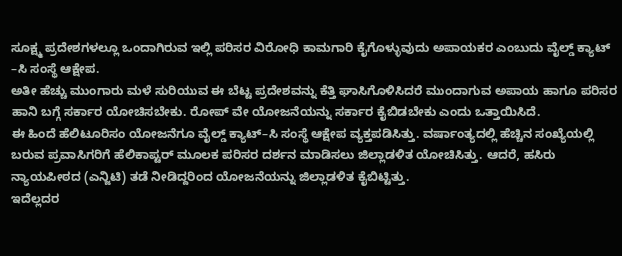ಸೂಕ್ಷ್ಮ ಪ್ರದೇಶಗಳಲ್ಲೂ ಒಂದಾಗಿರುವ ಇಲ್ಲಿ ಪರಿಸರ ವಿರೋಧಿ ಕಾಮಗಾರಿ ಕೈಗೊಳ್ಳುವುದು ಅಪಾಯಕರ ಎಂಬುದು ವೈಲ್ಡ್ ಕ್ಯಾಟ್ –ಸಿ ಸಂಸ್ಥೆ ಆಕ್ಷೇಪ.
ಅತೀ ಹೆಚ್ಚು ಮುಂಗಾರು ಮಳೆ ಸುರಿಯುವ ಈ ಬೆಟ್ಟ ಪ್ರದೇಶವನ್ನು ಕೆತ್ತಿ ಘಾಸಿಗೊಳಿಸಿದರೆ ಮುಂದಾಗುವ ಅಪಾಯ ಹಾಗೂ ಪರಿಸರ ಹಾನಿ ಬಗ್ಗೆ ಸರ್ಕಾರ ಯೋಚಿಸಬೇಕು. ರೋಪ್ ವೇ ಯೋಜನೆಯನ್ನು ಸರ್ಕಾರ ಕೈಬಿಡಬೇಕು ಎಂದು ಒತ್ತಾಯಿಸಿದೆ.
ಈ ಹಿಂದೆ ಹೆಲಿಟೂರಿಸಂ ಯೋಜನೆಗೂ ವೈಲ್ಡ್ ಕ್ಯಾಟ್–ಸಿ ಸಂಸ್ಥೆ ಆಕ್ಷೇಪ ವ್ಯಕ್ತಪಡಿಸಿತ್ತು. ವರ್ಷಾಂತ್ಯದಲ್ಲಿ ಹೆಚ್ಚಿನ ಸಂಖ್ಯೆಯಲ್ಲಿ ಬರುವ ಪ್ರವಾಸಿಗರಿಗೆ ಹೆಲಿಕಾಪ್ಟರ್ ಮೂಲಕ ಪರಿಸರ ದರ್ಶನ ಮಾಡಿಸಲು ಜಿಲ್ಲಾಡಳಿತ ಯೋಚಿಸಿತ್ತು. ಆದರೆ, ಹಸಿರು ನ್ಯಾಯಪೀಠದ (ಎನ್ಜಿಟಿ) ತಡೆ ನೀಡಿದ್ದರಿಂದ ಯೋಜನೆಯನ್ನು ಜಿಲ್ಲಾಡಳಿತ ಕೈಬಿಟ್ಟಿತ್ತು.
ಇದೆಲ್ಲದರ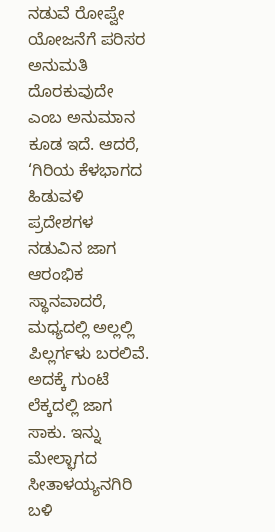ನಡುವೆ ರೋಪ್ವೇ ಯೋಜನೆಗೆ ಪರಿಸರ ಅನುಮತಿ ದೊರಕುವುದೇ ಎಂಬ ಅನುಮಾನ ಕೂಡ ಇದೆ. ಆದರೆ, ‘ಗಿರಿಯ ಕೆಳಭಾಗದ ಹಿಡುವಳಿ ಪ್ರದೇಶಗಳ ನಡುವಿನ ಜಾಗ ಆರಂಭಿಕ ಸ್ಥಾನವಾದರೆ, ಮಧ್ಯದಲ್ಲಿ ಅಲ್ಲಲ್ಲಿ ಪಿಲ್ಲರ್ಗಳು ಬರಲಿವೆ. ಅದಕ್ಕೆ ಗುಂಟೆ ಲೆಕ್ಕದಲ್ಲಿ ಜಾಗ ಸಾಕು. ಇನ್ನು ಮೇಲ್ಭಾಗದ ಸೀತಾಳಯ್ಯನಗಿರಿ ಬಳಿ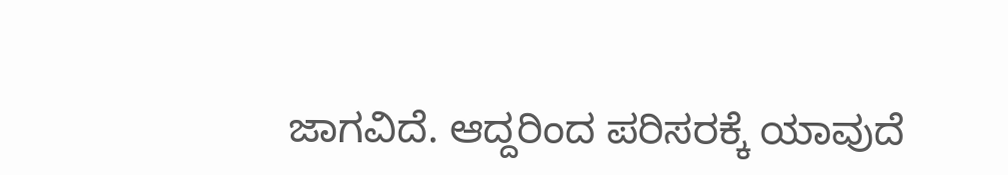ಜಾಗವಿದೆ. ಆದ್ದರಿಂದ ಪರಿಸರಕ್ಕೆ ಯಾವುದೆ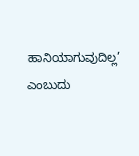ಹಾನಿಯಾಗುವುದಿಲ್ಲ’ ಎಂಬುದು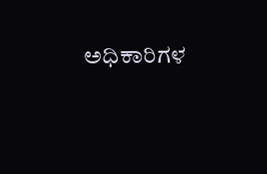ಅಧಿಕಾರಿಗಳ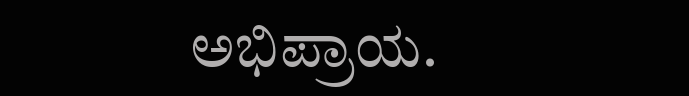ಅಭಿಪ್ರಾಯ.